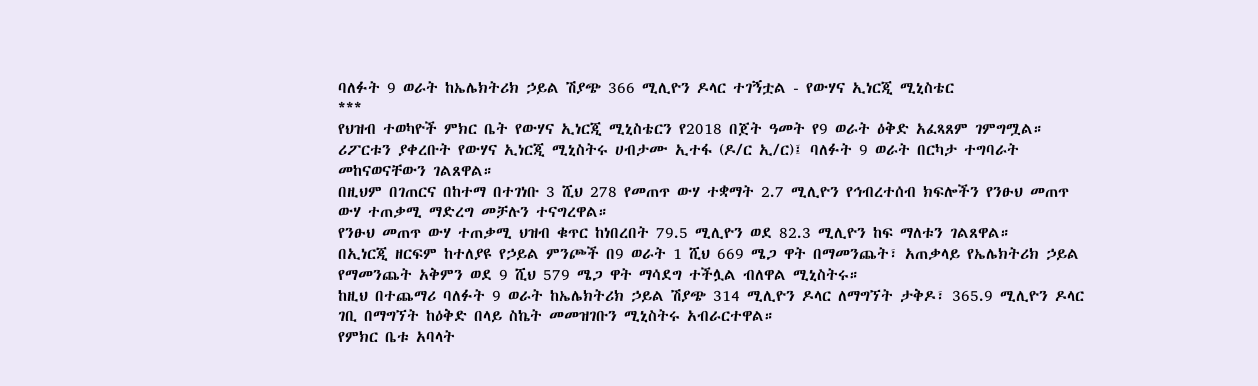ባለፉት 9 ወራት ከኤሌክትሪክ ኃይል ሽያጭ 366 ሚሊዮን ዶላር ተገኝቷል - የውሃና ኢነርጂ ሚኒስቴር
***
የህዝብ ተወካዮች ምክር ቤት የውሃና ኢነርጂ ሚኒስቴርን የ2018 በጀት ዓመት የ9 ወራት ዕቅድ አፈጻጸም ገምግሟል።
ሪፖርቱን ያቀረቡት የውሃና ኢነርጂ ሚኒስትሩ ሀብታሙ ኢተፋ (ዶ/ር ኢ/ር)፤ ባለፉት 9 ወራት በርካታ ተግባራት መከናወናቸውን ገልጸዋል።
በዚህም በገጠርና በከተማ በተገነቡ 3 ሺህ 278 የመጠጥ ውሃ ተቋማት 2.7 ሚሊዮን የኅብረተሰብ ክፍሎችን የንፁህ መጠጥ ውሃ ተጠቃሚ ማድረግ መቻሉን ተናግረዋል።
የንፁህ መጠጥ ውሃ ተጠቃሚ ህዝብ ቁጥር ከነበረበት 79.5 ሚሊዮን ወደ 82.3 ሚሊዮን ከፍ ማለቱን ገልጸዋል።
በኢነርጂ ዘርፍም ከተለያዩ የኃይል ምንጮች በ9 ወራት 1 ሺህ 669 ሜጋ ዋት በማመንጨት፣ አጠቃላይ የኤሌክትሪክ ኃይል የማመንጨት አቅምን ወደ 9 ሺህ 579 ሜጋ ዋት ማሳደግ ተችሏል ብለዋል ሚኒስትሩ።
ከዚህ በተጨማሪ ባለፉት 9 ወራት ከኤሌክትሪክ ኃይል ሽያጭ 314 ሚሊዮን ዶላር ለማግኘት ታቅዶ፣ 365.9 ሚሊዮን ዶላር ገቢ በማግኘት ከዕቅድ በላይ ስኬት መመዝገቡን ሚኒስትሩ አብራርተዋል።
የምክር ቤቱ አባላት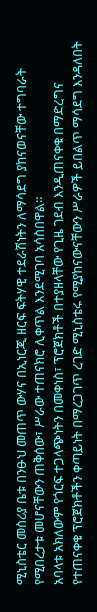ሚኒስቴር መስሪያ ቤቱ በንፁህ መጠጥ ውሃና በኢነርጂ ዘርፍ ፍትሃዊ ተደራሽነትን ለማሳደግ ያከናወናቸው ተግባራት የሚበረታቱ መሆናቸውን ጠቅሰው፣ ሥራው ተጠናክሮ ሊቀጥል እንደሚገባ አሳስበዋል።
አባላቱ አክለውም የጎርፍ ተጋላጭነትን በመቀነስ፣ ፕሮጀክቶች በተያዘላቸው የጊዜ ገደብ እንዲጠናቀቁ በማድረግና የተጠናቀቁ ፕሮጀክቶችን ቀጣይነት በማረጋገጥ ረገድ ሚኒስቴሩ የሚያከናውናቸውን ሥራዎች ይበልጥ ማሳደግ እንዳለበት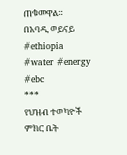ጠቁመዋል።
በአባዲ ወይናይ
#ethiopia #water #energy #ebc
***
የህዝብ ተወካዮች ምክር ቤት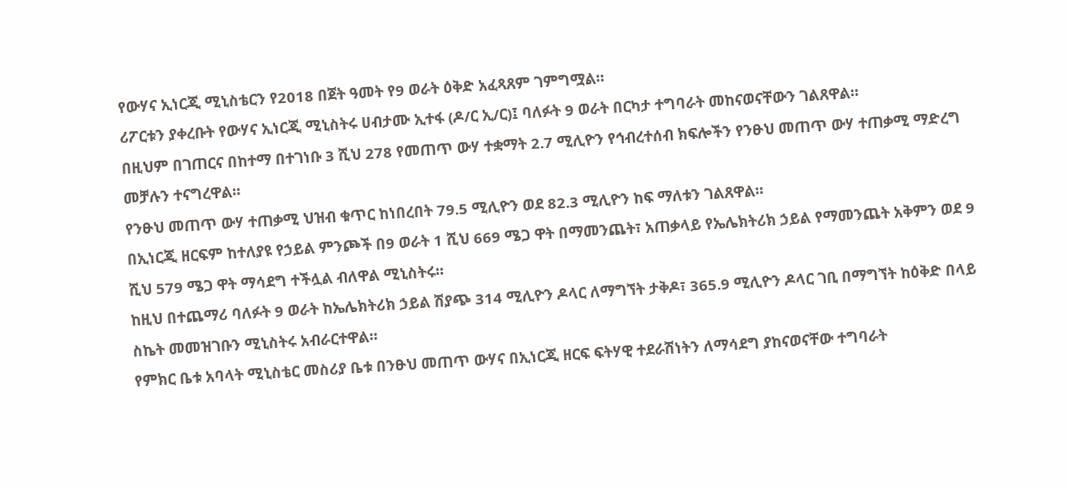የውሃና ኢነርጂ ሚኒስቴርን የ2018 በጀት ዓመት የ9 ወራት ዕቅድ አፈጻጸም ገምግሟል።
ሪፖርቱን ያቀረቡት የውሃና ኢነርጂ ሚኒስትሩ ሀብታሙ ኢተፋ (ዶ/ር ኢ/ር)፤ ባለፉት 9 ወራት በርካታ ተግባራት መከናወናቸውን ገልጸዋል።
በዚህም በገጠርና በከተማ በተገነቡ 3 ሺህ 278 የመጠጥ ውሃ ተቋማት 2.7 ሚሊዮን የኅብረተሰብ ክፍሎችን የንፁህ መጠጥ ውሃ ተጠቃሚ ማድረግ መቻሉን ተናግረዋል።
የንፁህ መጠጥ ውሃ ተጠቃሚ ህዝብ ቁጥር ከነበረበት 79.5 ሚሊዮን ወደ 82.3 ሚሊዮን ከፍ ማለቱን ገልጸዋል።
በኢነርጂ ዘርፍም ከተለያዩ የኃይል ምንጮች በ9 ወራት 1 ሺህ 669 ሜጋ ዋት በማመንጨት፣ አጠቃላይ የኤሌክትሪክ ኃይል የማመንጨት አቅምን ወደ 9 ሺህ 579 ሜጋ ዋት ማሳደግ ተችሏል ብለዋል ሚኒስትሩ።
ከዚህ በተጨማሪ ባለፉት 9 ወራት ከኤሌክትሪክ ኃይል ሽያጭ 314 ሚሊዮን ዶላር ለማግኘት ታቅዶ፣ 365.9 ሚሊዮን ዶላር ገቢ በማግኘት ከዕቅድ በላይ ስኬት መመዝገቡን ሚኒስትሩ አብራርተዋል።
የምክር ቤቱ አባላት ሚኒስቴር መስሪያ ቤቱ በንፁህ መጠጥ ውሃና በኢነርጂ ዘርፍ ፍትሃዊ ተደራሽነትን ለማሳደግ ያከናወናቸው ተግባራት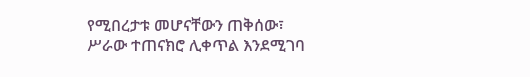የሚበረታቱ መሆናቸውን ጠቅሰው፣ ሥራው ተጠናክሮ ሊቀጥል እንደሚገባ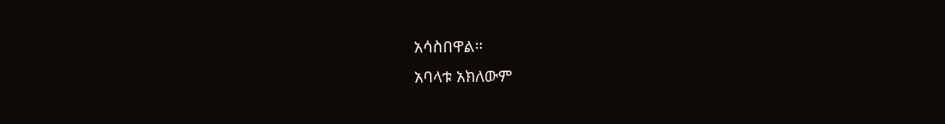አሳስበዋል።
አባላቱ አክለውም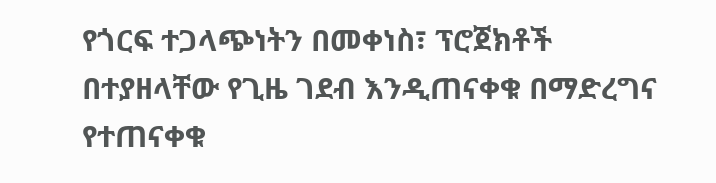የጎርፍ ተጋላጭነትን በመቀነስ፣ ፕሮጀክቶች በተያዘላቸው የጊዜ ገደብ እንዲጠናቀቁ በማድረግና የተጠናቀቁ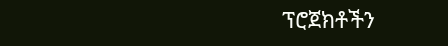ፕሮጀክቶችን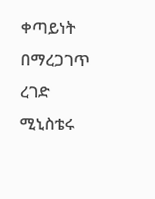ቀጣይነት በማረጋገጥ ረገድ ሚኒስቴሩ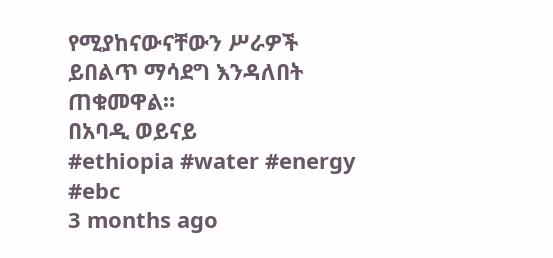የሚያከናውናቸውን ሥራዎች ይበልጥ ማሳደግ እንዳለበት ጠቁመዋል።
በአባዲ ወይናይ
#ethiopia #water #energy #ebc
3 months ago